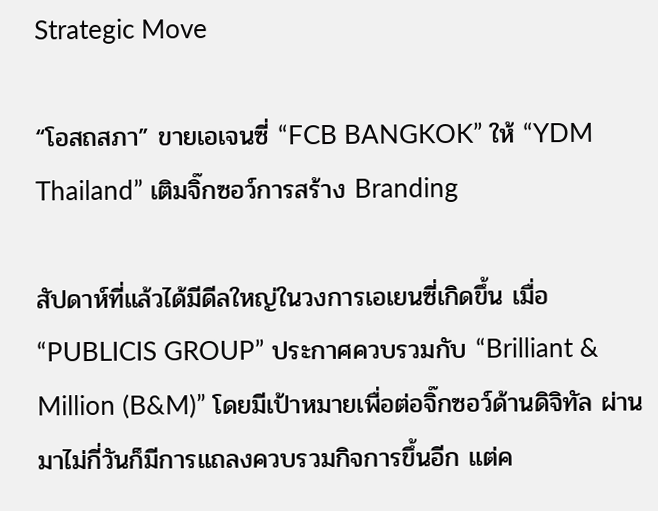Strategic Move

“โอสถสภา” ขายเอเจนซี่ “FCB BANGKOK” ให้ “YDM Thailand” เติมจิ๊กซอว์การสร้าง Branding

สัปดาห์ที่แล้วได้มีดีลใหญ่ในวงการเอเยนซี่เกิดขึ้น เมื่อ “PUBLICIS GROUP” ประกาศควบรวมกับ “Brilliant & Million (B&M)” โดยมีเป้าหมายเพื่อต่อจิ๊กซอว์ด้านดิจิทัล ผ่านมาไม่กี่วันก็มีการแถลงควบรวมกิจการขึ้นอีก แต่ค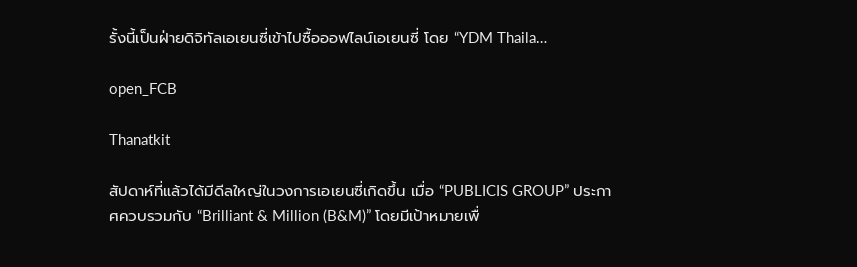รั้งนี้เป็นฝ่ายดิจิทัลเอเยนซี่เข้าไปซื้อออฟไลน์เอเยนซี่ โดย “YDM Thaila…

open_FCB

Thanatkit

สัปดาห์ที่แล้วได้มีดีลใหญ่ในวงการเอเยนซี่เกิดขึ้น เมื่อ “PUBLICIS GROUP” ประกาศควบรวมกับ “Brilliant & Million (B&M)” โดยมีเป้าหมายเพื่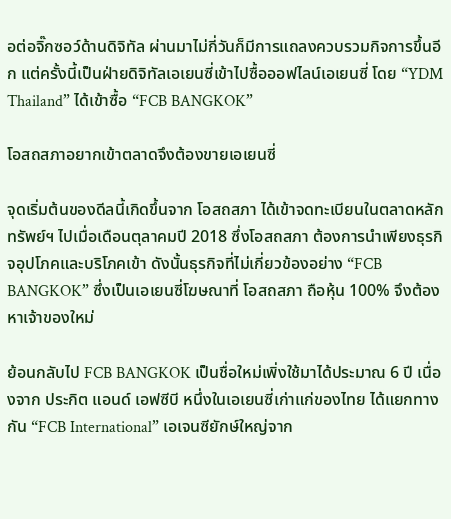อต่อจิ๊กซอว์ด้านดิจิทัล ผ่านมาไม่กี่วันก็มีการแถลงควบรวมกิจการขึ้นอีก แต่ครั้งนี้เป็นฝ่ายดิจิทัลเอเยนซี่เข้าไปซื้อออฟไลน์เอเยนซี่ โดย “YDM Thailand” ได้เข้าซื้อ “FCB BANGKOK”

โอสถสภาอยากเข้าตลาดจึงต้องขายเอเยนซี่

จุดเริ่มต้นของดีลนี้เกิดขึ้นจาก โอสถสภา ได้เข้าจดทะเบียนในตลาดหลักทรัพย์ฯ ไปเมื่อเดือนตุลาคมปี 2018 ซึ่งโอสถสภา ต้องการนำเพียงธุรกิจอุปโภคและบริโภคเข้า ดังนั้นธุรกิจที่ไม่เกี่ยวข้องอย่าง “FCB BANGKOK” ซึ่งเป็นเอเยนซี่โฆษณาที่ โอสถสภา ถือหุ้น 100% จึงต้องหาเจ้าของใหม่

ย้อนกลับไป FCB BANGKOK เป็นชื่อใหม่เพิ่งใช้มาได้ประมาณ 6 ปี เนื่องจาก ประกิต แอนด์ เอฟซีบี หนึ่งในเอเยนซี่เก่าแก่ของไทย ได้แยกทางกัน “FCB International” เอเจนซียักษ์ใหญ่จาก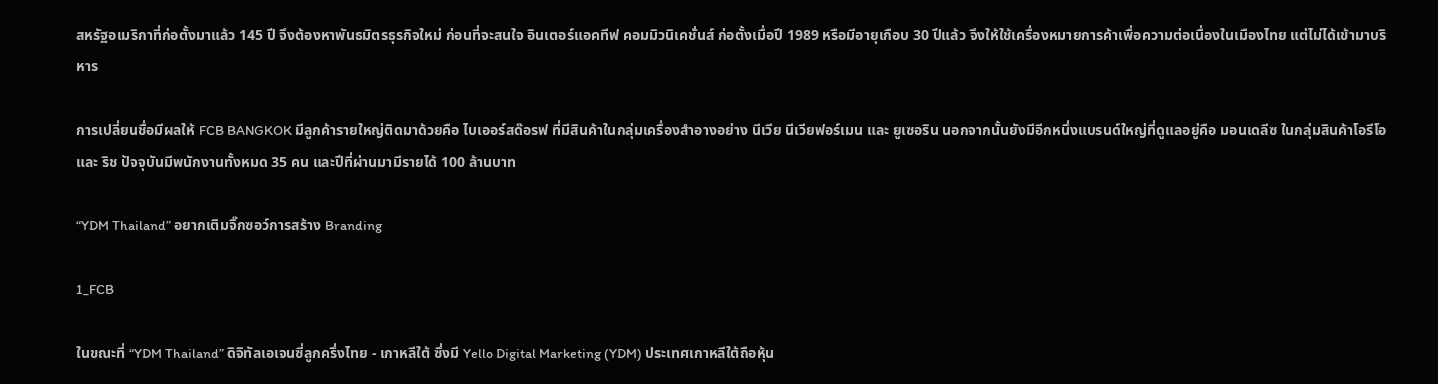สหรัฐอเมริกาที่ก่อตั้งมาแล้ว 145 ปี จึงต้องหาพันธมิตรธุรกิจใหม่ ก่อนที่จะสนใจ อินเตอร์แอคทีฟ คอมมิวนิเคชั่นส์ ก่อตั้งเมื่อปี 1989 หรือมีอายุเกือบ 30 ปีแล้ว จึงให้ใช้เครื่องหมายการค้าเพื่อความต่อเนื่องในเมืองไทย แต่ไม่ได้เข้ามาบริหาร

การเปลี่ยนชื่อมีผลให้ FCB BANGKOK มีลูกค้ารายใหญ่ติดมาด้วยคือ ไบเออร์สด๊อรฟ ที่มีสินค้าในกลุ่มเครื่องสำอางอย่าง นีเวีย นีเวียฟอร์เมน และ ยูเซอริน นอกจากนั้นยังมีอีกหนึ่งแบรนด์ใหญ่ที่ดูแลอยู่คือ มอนเดลีซ ในกลุ่มสินค้าโอรีโอ และ ริช ปัจจุบันมีพนักงานทั้งหมด 35 คน และปีที่ผ่านมามีรายได้ 100 ล้านบาท

“YDM Thailand” อยากเติมจิ๊กซอว์การสร้าง Branding

1_FCB

ในขณะที่ “YDM Thailand” ดิจิทัลเอเจนซี่ลูกครึ่งไทย - เกาหลีใต้ ซึ่งมี Yello Digital Marketing (YDM) ประเทศเกาหลีใต้ถือหุ้น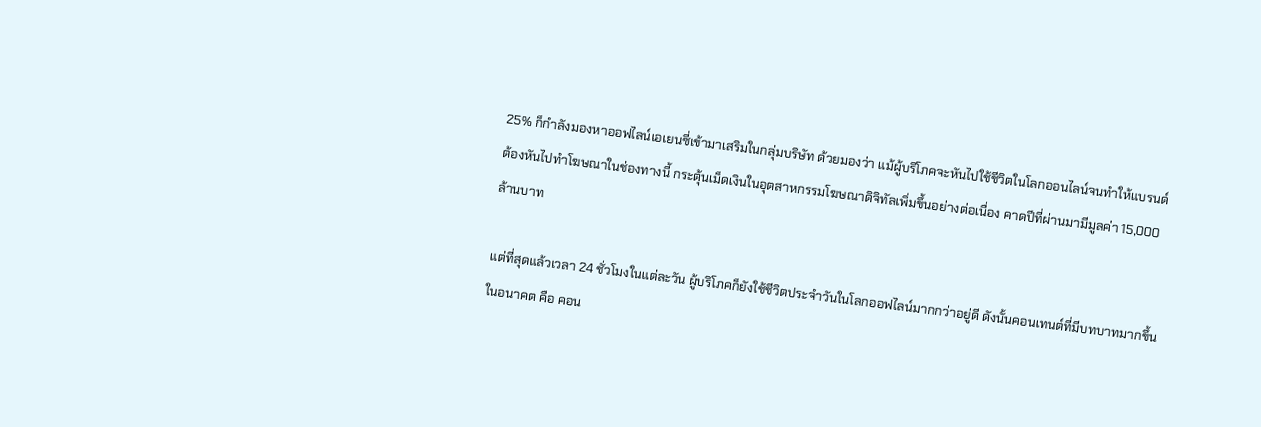25% ก็กำลังมองหาออฟไลน์เอเยนซี่เข้ามาเสริมในกลุ่มบริษัท ด้วยมองว่า แม้ผู้บริโภคจะหันไปใช้ชีวิตในโลกออนไลน์จนทำให้แบรนด์ต้องหันไปทำโฆษณาในช่องทางนี้ กระตุ้นเม็ดเงินในอุตสาหกรรมโฆษณาดิจิทัลเพิ่มขึ้นอย่างต่อเนื่อง คาดปีที่ผ่านมามีมูลค่า 15,000 ล้านบาท

แต่ที่สุดแล้วเวลา 24 ชั่วโมงในแต่ละวัน ผู้บริโภคก็ยังใช้ชีวิตประจำวันในโลกออฟไลน์มากกว่าอยู่ดี ดังนั้นคอนเทนต์ที่มีบทบาทมากขึ้นในอนาคต คือ คอน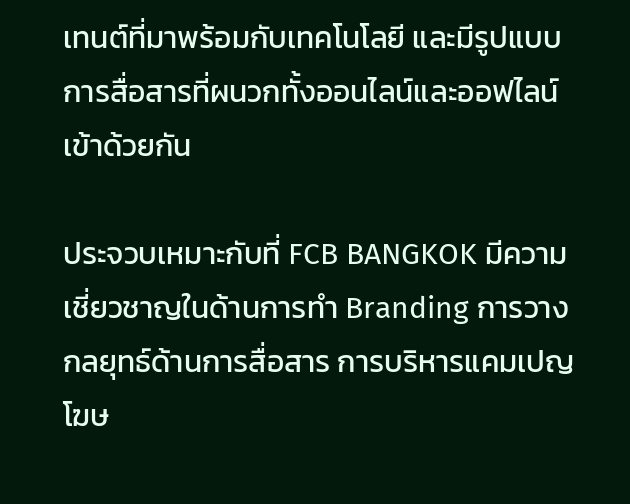เทนต์ที่มาพร้อมกับเทคโนโลยี และมีรูปแบบการสื่อสารที่ผนวกทั้งออนไลน์และออฟไลน์เข้าด้วยกัน

ประจวบเหมาะกับที่ FCB BANGKOK มีความเชี่ยวชาญในด้านการทำ Branding การวางกลยุทธ์ด้านการสื่อสาร การบริหารแคมเปญโฆษ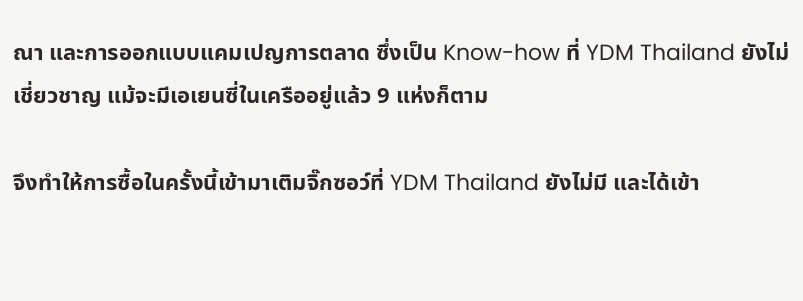ณา และการออกแบบแคมเปญการตลาด ซึ่งเป็น Know-how ที่ YDM Thailand ยังไม่เชี่ยวชาญ แม้จะมีเอเยนซี่ในเครืออยู่แล้ว 9 แห่งก็ตาม

จึงทำให้การซื้อในครั้งนี้เข้ามาเติมจิ๊กซอว์ที่ YDM Thailand ยังไม่มี และได้เข้า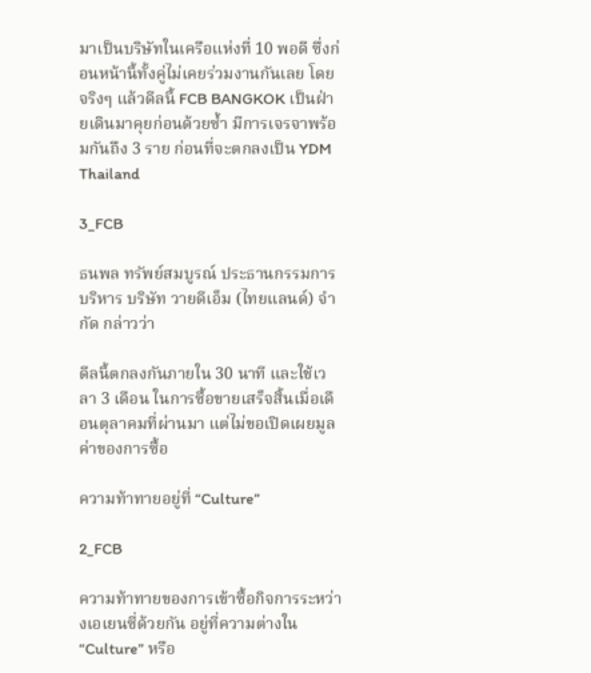มาเป็นบริษัทในเครือแห่งที่ 10 พอดี ซึ่งก่อนหน้านี้ทั้งคู่ไม่เคยร่วมงานกันเลย โดยจริงๆ แล้วดีลนี้ FCB BANGKOK เป็นฝ่ายเดินมาคุยก่อนด้วยซ้ำ มีการเจรจาพร้อมกันถึง 3 ราย ก่อนที่จะตกลงเป็น YDM Thailand

3_FCB

ธนพล ทรัพย์สมบูรณ์ ประธานกรรมการบริหาร บริษัท วายดีเอ็ม (ไทยแลนด์) จำกัด กล่าวว่า

ดีลนี้ตกลงกันภายใน 30 นาที และใช้เวลา 3 เดือน ในการซื้อขายเสร็จสิ้นเมื่อเดือนตุลาคมที่ผ่านมา แต่ไม่ขอเปิดเผยมูลค่าของการซื้อ

ความท้าทายอยู่ที่ “Culture”

2_FCB

ความท้าทายของการเข้าซื้อกิจการระหว่างเอเยนซี่ด้วยกัน อยู่ที่ความต่างใน “Culture” หรือ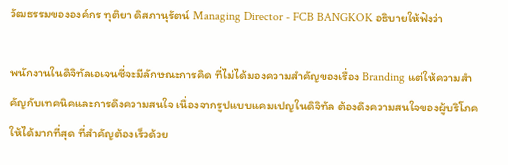วัฒธรรมขององค์กร ทุติยา ดิสภานุรัตน์ Managing Director - FCB BANGKOK อธิบายให้ฟังว่า

พนักงานในดิจิทัลเอเจนซี่จะมีลักษณะการคิด ที่ไม่ได้มองความสำคัญของเรื่อง Branding แต่ให้ความสำคัญกับเทคนิคและการดึงความสนใจ เนื่องจากรูปแบบแคมเปญในดิจิทัล ต้องดึงความสนใจของผู้บริโภคให้ได้มากที่สุด ที่สำคัญต้องเร็วด้วย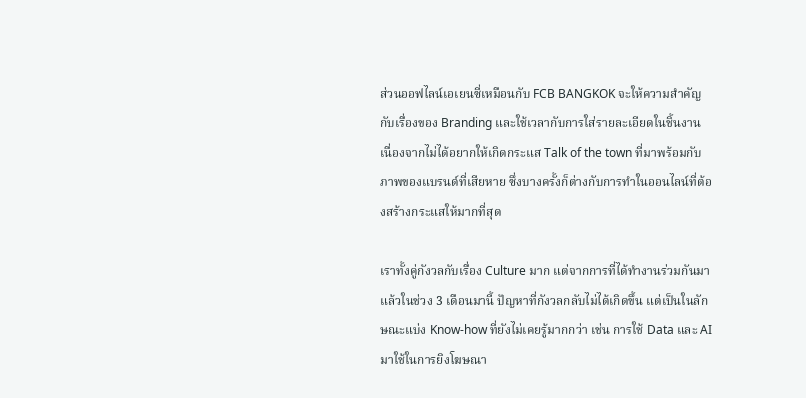ส่วนออฟไลน์เอเยนซี่เหมือนกับ FCB BANGKOK จะให้ความสำคัญกับเรื่องของ Branding และใช้เวลากับการใส่รายละเอียดในชิ้นงาน เนื่องจากไม่ได้อยากให้เกิดกระแส Talk of the town ที่มาพร้อมกับภาพของแบรนด์ที่เสียหาย ซึ่งบางครั้งก็ต่างกับการทำในออนไลน์ที่ต้องสร้างกระแสให้มากที่สุด

เราทั้งคู่กังวลกับเรื่อง Culture มาก แต่จากการที่ได้ทำงานร่วมกันมาแล้วในช่วง 3 เดือนมานี้ ปัญหาที่กังวลกลับไม่ได้เกิดขึ้น แต่เป็นในลักษณะแบ่ง Know-how ที่ยังไม่เคยรู้มากกว่า เช่น การใช้ Data และ AI มาใช้ในการยิงโฆษณา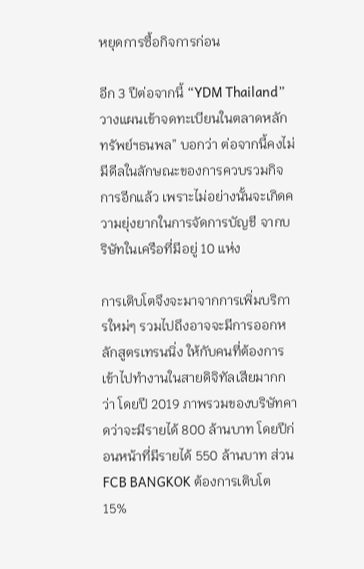หยุดการซื้อกิจการก่อน

อีก 3 ปีต่อจากนี้ “YDM Thailand” วางแผนเข้าจดทะเบียนในตลาดหลักทรัพย์ฯธนพล” บอกว่า ต่อจากนี้คงไม่มีดีลในลักษณะของการควบรวมกิจการอีกแล้ว เพราะไม่อย่างนั้นจะเกิดความยุ่งยากในการจัดการบัญชี จากบริษัทในเครือที่มีอยู่ 10 แห่ง

การเติบโตจึงจะมาจากการเพิ่มบริการใหม่ๆ รวมไปถึงอาจจะมีการออกหลักสูตรเทรนนิ่ง ให้กับคนที่ต้องการเข้าไปทำงานในสายดิจิทัลเสียมากกว่า โดยปี 2019 ภาพรวมของบริษัทคาดว่าจะมีรายได้ 800 ล้านบาท โดยปีก่อนหน้าที่มีรายได้ 550 ล้านบาท ส่วน FCB BANGKOK ต้องการเติบโต 15%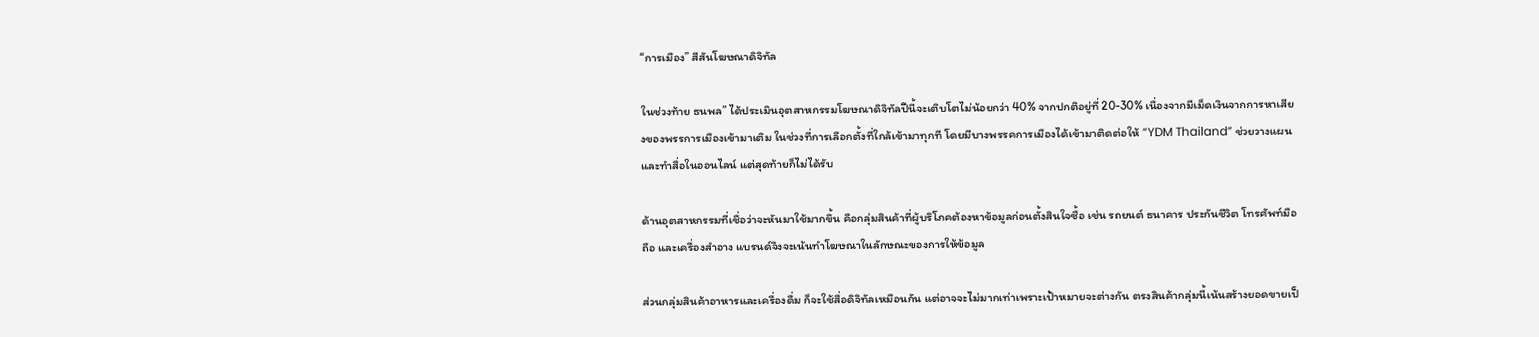“การเมือง” สีสันโฆษณาดิจิทัล

ในช่วงท้าย ธนพล” ได้ประเมินอุตสาหกรรมโฆษณาดิจิทัลปีนี้จะเติบโตไม่น้อยกว่า 40% จากปกติอยู่ที่ 20-30% เนื่องจากมีเม็ดเงินจากการหาเสียงของพรรการเมืองเข้ามาเติม ในช่วงที่การเลือกตั้งที่ใกล้เข้ามาทุกที โดยมีบางพรรคการเมืองได้เข้ามาติดต่อให้ “YDM Thailand” ช่วยวางแผนและทำสื่อในออนไลน์ แต่สุดท้ายก็ไม่ได้รับ

ด้านอุตสาหกรรมที่เชื่อว่าจะหันมาใช้มากขึ้น คือกลุ่มสินค้าที่ผู้บริโภคต้องหาข้อมูลก่อนตั้งสินใจซื้อ เช่น รถยนต์ ธนาคาร ประกันชีวิต โทรศัพท์มือถือ และเครื่องสำอาง แบรนด์จึงจะเน้นทำโฆษณาในลักษณะของการให้ข้อมูล

ส่วนกลุ่มสินค้าอาหารและเครื่องดื่ม ก็จะใช้สื่อดิจิทัลเหมือนกัน แต่อาจจะไม่มากเท่าเพราะเป้าหมายจะต่างกัน ตรงสินค้ากลุ่มนี้เน้นสร้างยอดขายเป็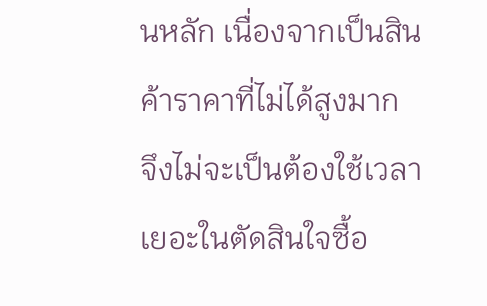นหลัก เนื่องจากเป็นสินค้าราคาที่ไม่ได้สูงมาก จึงไม่จะเป็นต้องใช้เวลาเยอะในตัดสินใจซื้อ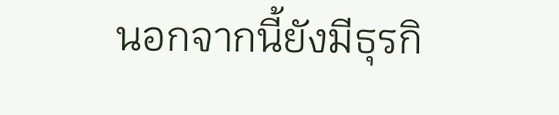นอกจากนี้ยังมีธุรกิ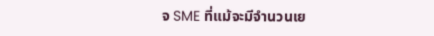จ SME ที่แม้จะมีจำนวนเย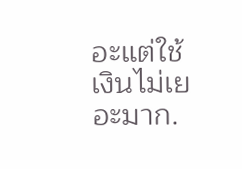อะแต่ใช้เงินไม่เยอะมาก.